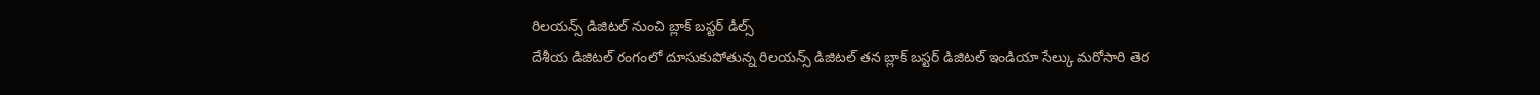రిలయన్స్ డిజిటల్ నుంచి బ్లాక్ బస్టర్ డీల్స్
దేశీయ డిజిటల్ రంగంలో దూసుకుపోతున్న రిలయన్స్ డిజిటల్ తన బ్లాక్ బస్టర్ డిజిటల్ ఇండియా సేల్కు మరోసారి తెర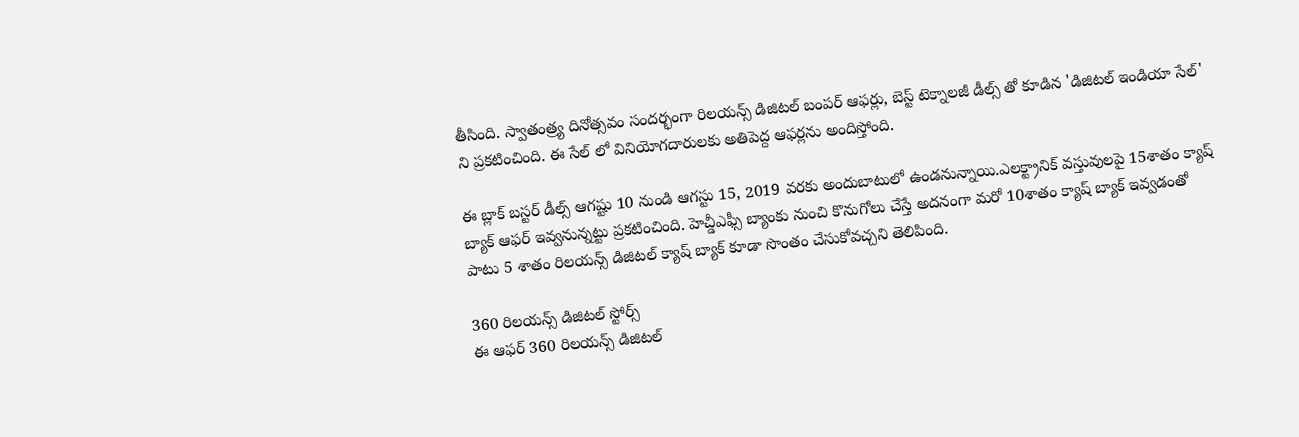తీసింది. స్వాతంత్ర్య దినోత్సవం సందర్భంగా రిలయన్స్ డిజిటల్ బంపర్ ఆఫర్లు, బెస్ట్ టెక్నాలజీ డీల్స్ తో కూడిన 'డిజిటల్ ఇండియా సేల్' ని ప్రకటించింది. ఈ సేల్ లో వినియోగదారులకు అతిపెద్ద ఆఫర్లను అందిస్తోంది.

ఈ బ్లాక్ బస్టర్ డీల్స్ ఆగష్టు 10 నుండి ఆగస్టు 15, 2019 వరకు అందుబాటులో ఉండనున్నాయి.ఎలక్ట్రానిక్ వస్తువులపై 15శాతం క్యాష్ బ్యాక్ ఆఫర్ ఇవ్వనున్నట్టు ప్రకటించింది. హెచ్డీఎఫ్సీ బ్యాంకు నుంచి కొనుగోలు చేస్తే అదనంగా మరో 10శాతం క్యాష్ బ్యాక్ ఇవ్వడంతో పాటు 5 శాతం రిలయన్స్ డిజిటల్ క్యాష్ బ్యాక్ కూడా సొంతం చేసుకోవచ్చని తెలిపింది.

360 రిలయన్స్ డిజిటల్ స్టోర్స్
ఈ ఆఫర్ 360 రిలయన్స్ డిజిటల్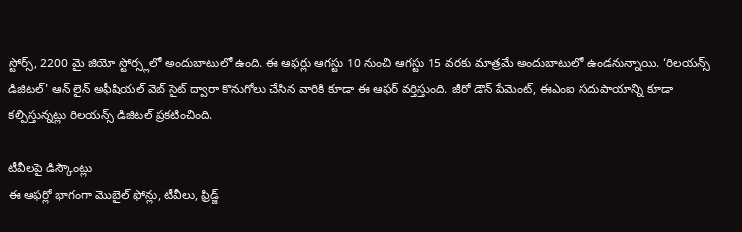స్టోర్స్, 2200 మై జియో స్టోర్స్లలో అందుబాటులో ఉంది. ఈ ఆఫర్లు ఆగస్టు 10 నుంచి ఆగస్టు 15 వరకు మాత్రమే అందుబాటులో ఉండనున్నాయి. ‘రిలయన్స్ డిజిటల్' ఆన్ లైన్ అఫీషియల్ వెబ్ సైట్ ద్వారా కొనుగోలు చేసిన వారికి కూడా ఈ ఆఫర్ వర్తిస్తుంది. జీరో డౌన్ పేమెంట్, ఈఎంఐ సదుపాయాన్ని కూడా కల్పిస్తున్నట్లు రిలయన్స్ డిజిటల్ ప్రకటించింది.

టీవీలపై డిస్కౌంట్లు
ఈ ఆఫర్లో భాగంగా మొబైల్ ఫోన్లు, టీవీలు, ఫ్రిడ్జ్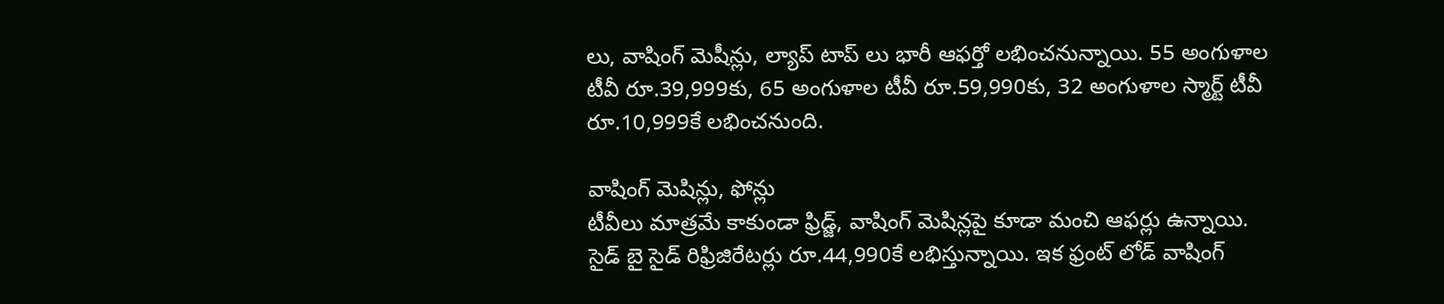లు, వాషింగ్ మెషీన్లు, ల్యాప్ టాప్ లు భారీ ఆఫర్తో లభించనున్నాయి. 55 అంగుళాల టీవీ రూ.39,999కు, 65 అంగుళాల టీవీ రూ.59,990కు, 32 అంగుళాల స్మార్ట్ టీవీ రూ.10,999కే లభించనుంది.

వాషింగ్ మెషిన్లు, ఫోన్లు
టీవీలు మాత్రమే కాకుండా ఫ్రిడ్జ్, వాషింగ్ మెషిన్లపై కూడా మంచి ఆఫర్లు ఉన్నాయి. సైడ్ బై సైడ్ రిఫ్రిజిరేటర్లు రూ.44,990కే లభిస్తున్నాయి. ఇక ఫ్రంట్ లోడ్ వాషింగ్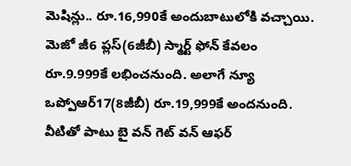మెషిన్లు.. రూ.16,990కే అందుబాటులోకి వచ్చాయి. మెజో జీ6 ప్లస్(6జీబీ) స్మార్ట్ ఫోన్ కేవలం రూ.9.999కే లభించనుంది. అలాగే న్యూ ఒప్పోఆర్17(8జీబీ) రూ.19,999కే అందనుంది. వీటితో పాటు బై వన్ గెట్ వన్ ఆఫర్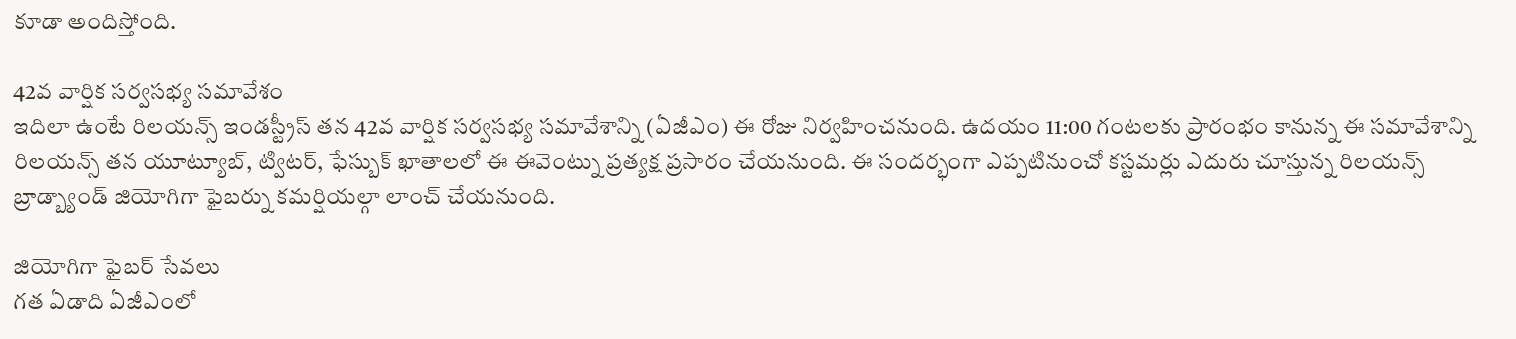కూడా అందిస్తోంది.

42వ వార్షిక సర్వసభ్య సమావేశం
ఇదిలా ఉంటే రిలయన్స్ ఇండస్ట్రీస్ తన 42వ వార్షిక సర్వసభ్య సమావేశాన్ని (ఏజీఎం) ఈ రోజు నిర్వహించనుంది. ఉదయం 11:00 గంటలకు ప్రారంభం కానున్న ఈ సమావేశాన్ని రిలయన్స్ తన యూట్యూబ్, ట్విటర్, ఫేస్బుక్ ఖాతాలలో ఈ ఈవెంట్ను ప్రత్యక్ష ప్రసారం చేయనుంది. ఈ సందర్భంగా ఎప్పటినుంచో కస్టమర్లు ఎదురు చూస్తున్న రిలయన్స్ బ్రాడ్బ్యాండ్ జియోగిగా ఫైబర్ను కమర్షియల్గా లాంచ్ చేయనుంది.

జియోగిగా ఫైబర్ సేవలు
గత ఏడాది ఏజీఎంలో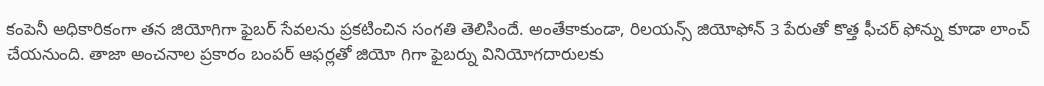కంపెనీ అధికారికంగా తన జియోగిగా ఫైబర్ సేవలను ప్రకటించిన సంగతి తెలిసిందే. అంతేకాకుండా, రిలయన్స్ జియోఫోన్ 3 పేరుతో కొత్త ఫీచర్ ఫోన్ను కూడా లాంచ్ చేయనుంది. తాజా అంచనాల ప్రకారం బంపర్ ఆఫర్లతో జియో గిగా ఫైబర్ను వినియోగదారులకు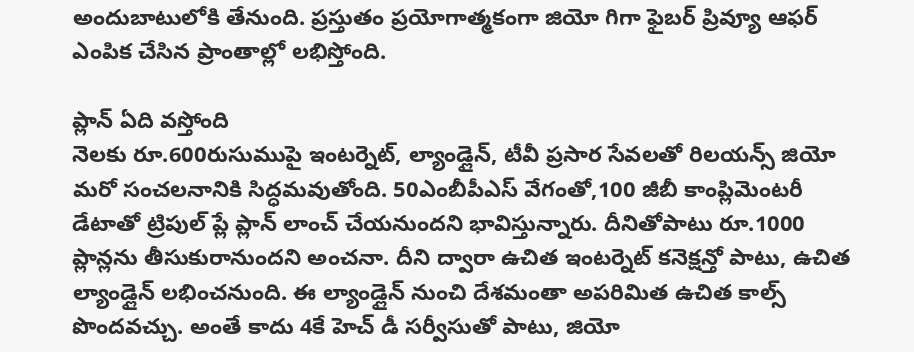అందుబాటులోకి తేనుంది. ప్రస్తుతం ప్రయోగాత్మకంగా జియో గిగా ఫైబర్ ప్రివ్యూ ఆఫర్ ఎంపిక చేసిన ప్రాంతాల్లో లభిస్తోంది.

ప్లాన్ ఏది వస్తోంది
నెలకు రూ.600రుసుముపై ఇంటర్నెట్, ల్యాండ్లైన్, టీవీ ప్రసార సేవలతో రిలయన్స్ జియో మరో సంచలనానికి సిద్ధమవుతోంది. 50ఎంబీపీఎస్ వేగంతో,100 జీబీ కాంప్లిమెంటరీ డేటాతో ట్రిపుల్ ప్లే ప్లాన్ లాంచ్ చేయనుందని భావిస్తున్నారు. దీనితోపాటు రూ.1000 ప్లాన్లను తీసుకురానుందని అంచనా. దీని ద్వారా ఉచిత ఇంటర్నెట్ కనెక్షన్తో పాటు, ఉచిత ల్యాండ్లైన్ లభించనుంది. ఈ ల్యాండ్లైన్ నుంచి దేశమంతా అపరిమిత ఉచిత కాల్స్ పొందవచ్చు. అంతే కాదు 4కే హెచ్ డీ సర్వీసుతో పాటు, జియో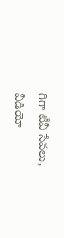గిగా టీవీ సేవలు, వీడియో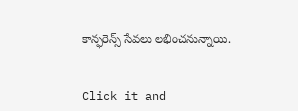కాన్ఫరెన్స్ సేవలు లభించనున్నాయి.


Click it and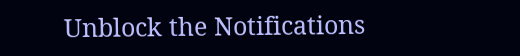Unblock the Notifications